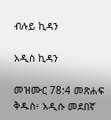ብሉይ ኪዳን

አዲስ ኪዳን

መዝሙር 78:4 መጽሐፍ ቅዱስ፥ አዲሱ መደበኛ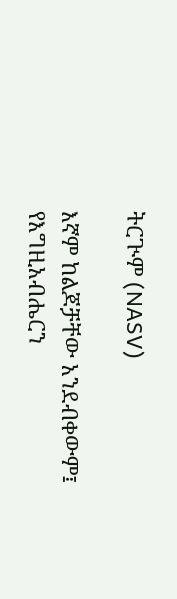ትርጒም (NASV)

እኛም ከልጆቻቸው አንደብቀውም፤ የእግዚአብሔርን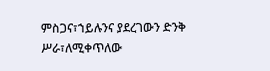ምስጋና፣ኀይሉንና ያደረገውን ድንቅ ሥራ፣ለሚቀጥለው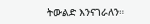ትውልድ እንናገራለን።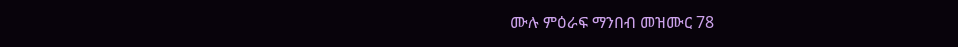ሙሉ ምዕራፍ ማንበብ መዝሙር 78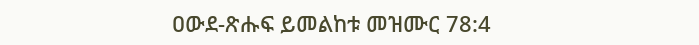ዐውደ-ጽሑፍ ይመልከቱ መዝሙር 78:4